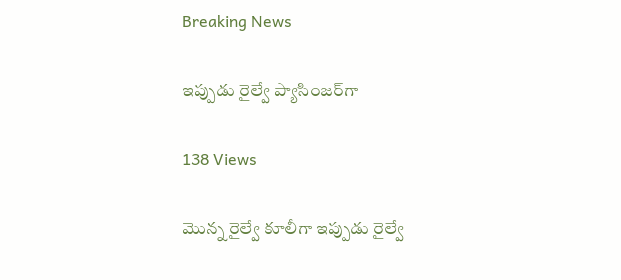Breaking News

ఇప్పుడు రైల్వే ప్యాసింజర్‌గా

138 Views

మొన్న రైల్వే కూలీగా ఇప్పుడు రైల్వే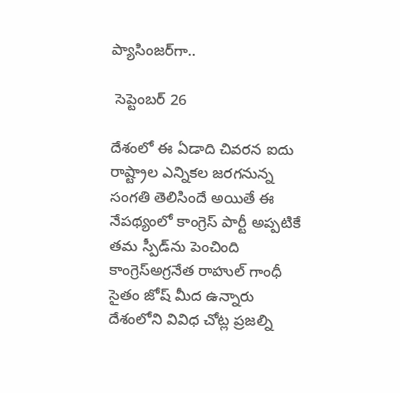ప్యాసింజర్‌గా..

 సెప్టెంబర్ 26

దేశంలో ఈ ఏడాది చివరన ఐదు రాష్ట్రాల ఎన్నికల జరగనున్న సంగతి తెలిసిందే అయితే ఈ నేపథ్యంలో కాంగ్రెస్ పార్టీ అప్పటికే తమ స్పీడ్‌ను పెంచింది కాంగ్రెస్అగ్రనేత రాహుల్ గాంధీ సైతం జోష్ మీద ఉన్నారు దేశంలోని వివిధ చోట్ల ప్రజల్ని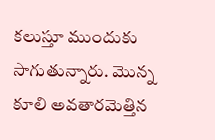కలుస్తూ ముందుకు సాగుతున్నారు. మొన్న కూలి అవతారమెత్తిన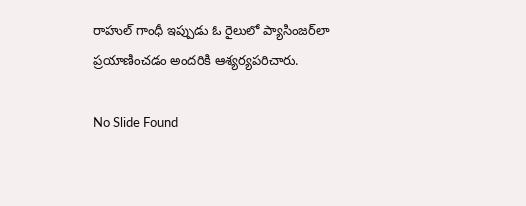రాహుల్ గాంధీ ఇప్పుడు ఓ రైలులో ప్యాసింజర్‌లా ప్రయాణించడం అందరికి ఆశ్యర్యపరిచారు.

No Slide Found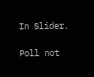In Slider.

Poll not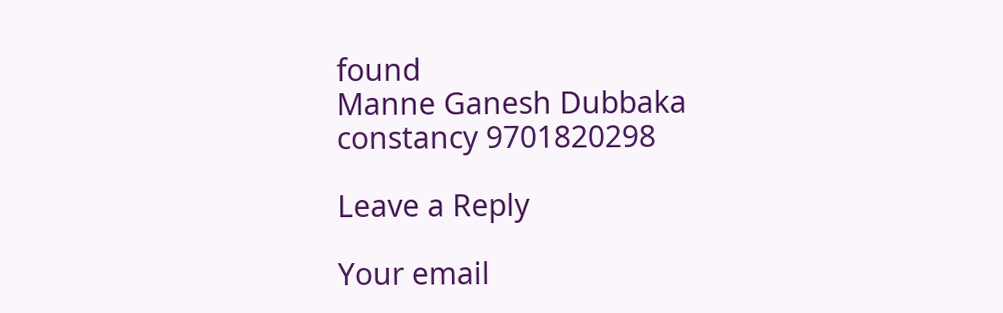found
Manne Ganesh Dubbaka constancy 9701820298

Leave a Reply

Your email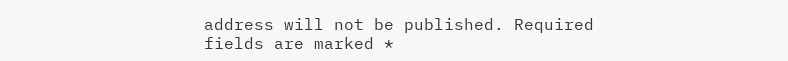address will not be published. Required fields are marked *